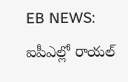EB NEWS:
ఐపీఎల్లో రాయల్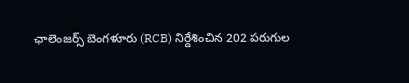ఛాలెంజర్స్ బెంగళూరు (RCB) నిర్దేశించిన 202 పరుగుల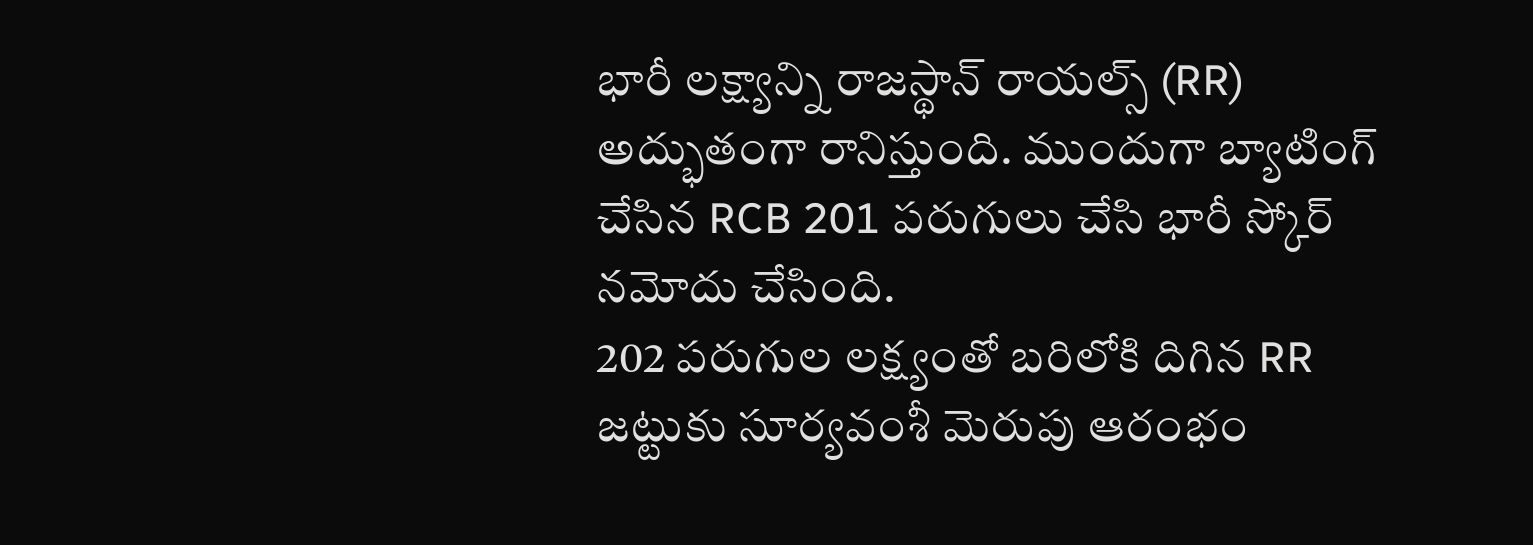భారీ లక్ష్యాన్ని రాజస్థాన్ రాయల్స్ (RR) అద్భుతంగా రానిస్తుంది. ముందుగా బ్యాటింగ్ చేసిన RCB 201 పరుగులు చేసి భారీ స్కోర్ నమోదు చేసింది.
202 పరుగుల లక్ష్యంతో బరిలోకి దిగిన RR జట్టుకు సూర్యవంశీ మెరుపు ఆరంభం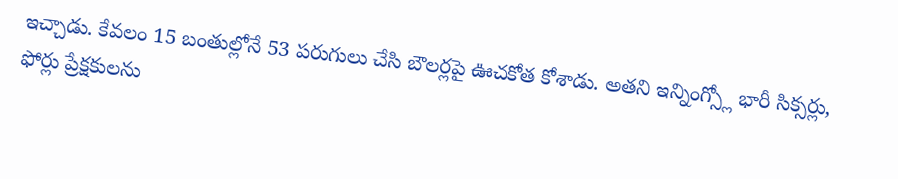ఇచ్చాడు. కేవలం 15 బంతుల్లోనే 53 పరుగులు చేసి బౌలర్లపై ఊచకోత కోశాడు. అతని ఇన్నింగ్స్లో భారీ సిక్సర్లు, ఫోర్లు ప్రేక్షకులను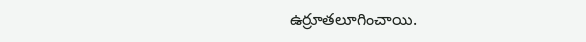ఉర్రూతలూగించాయి.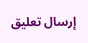إرسال تعليق